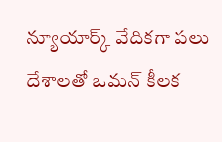న్యూయార్క్ వేదికగా పలు దేశాలతో ఒమన్ కీలక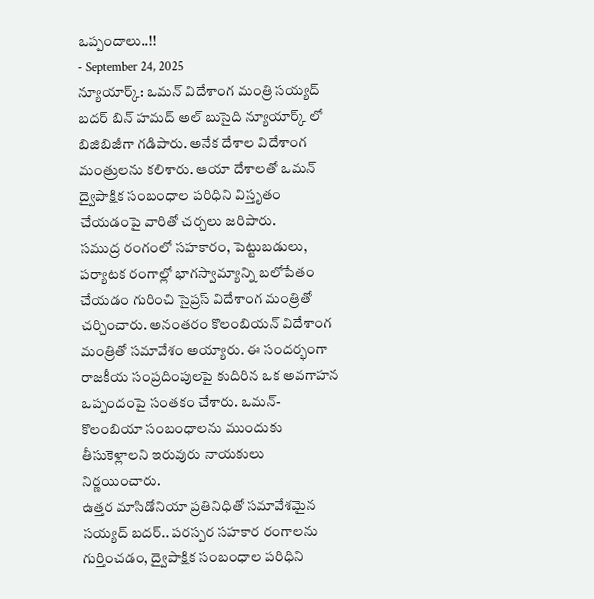ఒప్పందాలు..!!
- September 24, 2025
న్యూయార్క్: ఒమన్ విదేశాంగ మంత్రి సయ్యద్ బదర్ బిన్ హమద్ అల్ బుసైది న్యూయార్క్ లో బిజిబిజీగా గడిపారు. అనేక దేశాల విదేశాంగ మంత్రులను కలిశారు. ఆయా దేశాలతో ఒమన్ ద్వైపాక్షిక సంబంధాల పరిధిని విస్తృతం చేయడంపై వారితో చర్చలు జరిపారు.
సముద్ర రంగంలో సహకారం, పెట్టుబడులు, పర్యాటక రంగాల్లో భాగస్వామ్యాన్ని బలోపేతం చేయడం గురించి సైప్రస్ విదేశాంగ మంత్రితో చర్చించారు. అనంతరం కొలంబియన్ విదేశాంగ మంత్రితో సమావేశం అయ్యారు. ఈ సందర్భంగా రాజకీయ సంప్రదింపులపై కుదిరిన ఒక అవగాహన ఒప్పందంపై సంతకం చేశారు. ఒమన్-కొలంబియా సంబంధాలను ముందుకు తీసుకెళ్లాలని ఇరువురు నాయకులు నిర్ణయించారు.
ఉత్తర మాసిడోనియా ప్రతినిధితో సమావేశమైన సయ్యద్ బదర్.. పరస్పర సహకార రంగాలను గుర్తించడం, ద్వైపాక్షిక సంబంధాల పరిధిని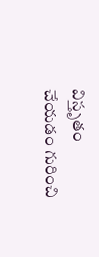విస్తృతం చేయడం గురించి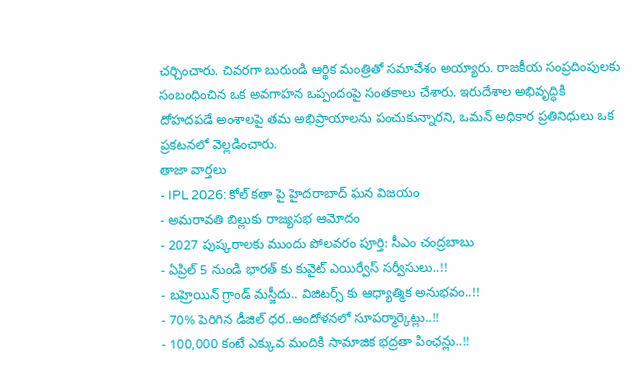చర్చించారు. చివరగా బురుండి ఆర్థిక మంత్రితో సమావేశం అయ్యారు. రాజకీయ సంప్రదింపులకు సంబంధించిన ఒక అవగాహన ఒప్పందంపై సంతకాలు చేశారు. ఇరుదేశాల అభివృద్ధికి దోహదపడే అంశాలపై తమ అభిప్రాయాలను పంచుకున్నారని, ఒమన్ అధికార ప్రతినిధులు ఒక ప్రకటనలో వెల్లడించారు.
తాజా వార్తలు
- IPL 2026: కోల్ కతా పై హైదరాబాద్ ఘన విజయం
- అమరావతి బిల్లుకు రాజ్యసభ ఆమోదం
- 2027 పుష్కరాలకు ముందు పోలవరం పూర్తి: సీఎం చంద్రబాబు
- ఏప్రిల్ 5 నుండి భారత్ కు కువైట్ ఎయిర్వేస్ సర్వీసులు..!!
- బహ్రెయిన్ గ్రాండ్ మస్జీదు.. విజిటర్స్ కు ఆధ్యాత్మిక అనుభవం..!!
- 70% పెరిగిన డీజిల్ ధర..ఆందోళనలో సూపర్మార్కెట్లు..!!
- 100,000 కంటే ఎక్కువ మందికి సామాజిక భద్రతా పింఛన్లు..!!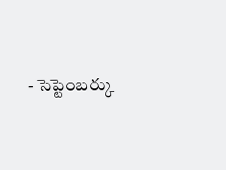- సెప్టెంబర్కు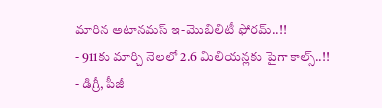మారిన అటానమస్ ఇ-మొబిలిటీ ఫోరమ్..!!
- 911కు మార్చి నెలలో 2.6 మిలియన్లకు పైగా కాల్స్..!!
- డిగ్రీ, పీజీ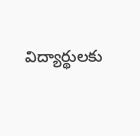విద్యార్థులకు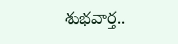శుభవార్త..